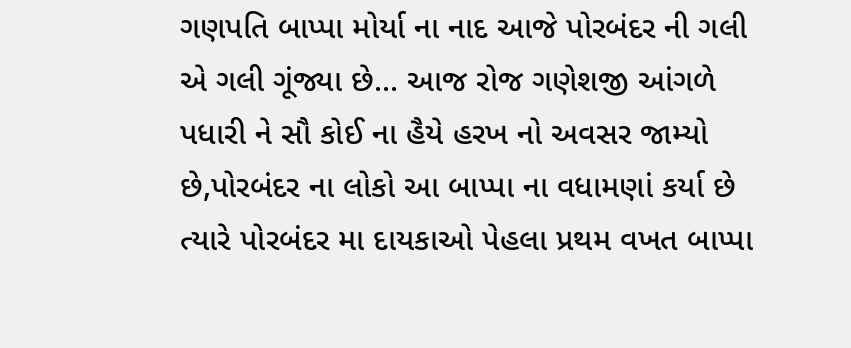ગણપતિ બાપ્પા મોર્યા ના નાદ આજે પોરબંદર ની ગલી એ ગલી ગૂંજ્યા છે... આજ રોજ ગણેશજી આંગળે પધારી ને સૌ કોઈ ના હૈયે હરખ નો અવસર જામ્યો છે,પોરબંદર ના લોકો આ બાપ્પા ના વધામણાં કર્યા છે ત્યારે પોરબંદર મા દાયકાઓ પેહલા પ્રથમ વખત બાપ્પા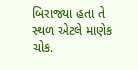બિરાજ્યા હતા તે સ્થળ એટલે માણેક ચોક.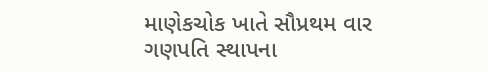માણેકચોક ખાતે સૌપ્રથમ વાર ગણપતિ સ્થાપના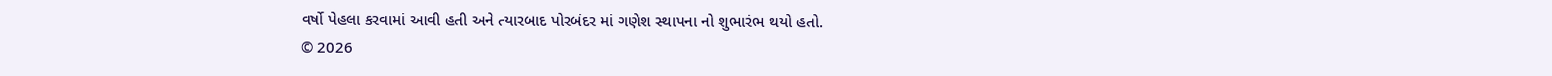વર્ષો પેહલા કરવામાં આવી હતી અને ત્યારબાદ પોરબંદર માં ગણેશ સ્થાપના નો શુભારંભ થયો હતો.
© 2026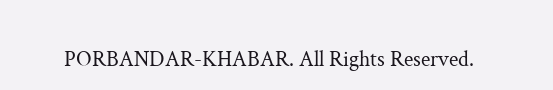PORBANDAR-KHABAR. All Rights Reserved.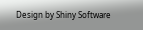Design by Shiny Software